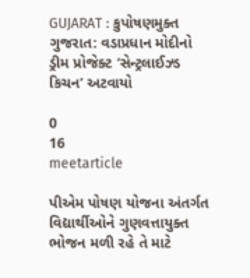GUJARAT : કુપોષણમુક્ત ગુજરાત: વડાપ્રધાન મોદીનો ડ્રીમ પ્રોજેક્ટ ‘સેન્ટ્રલાઈઝ્ડ કિચન’ અટવાયો

0
16
meetarticle

પીએમ પોષણ યોજના અંતર્ગત વિદ્યાર્થીઓને ગુણવત્તાયુક્ત ભોજન મળી રહે તે માટે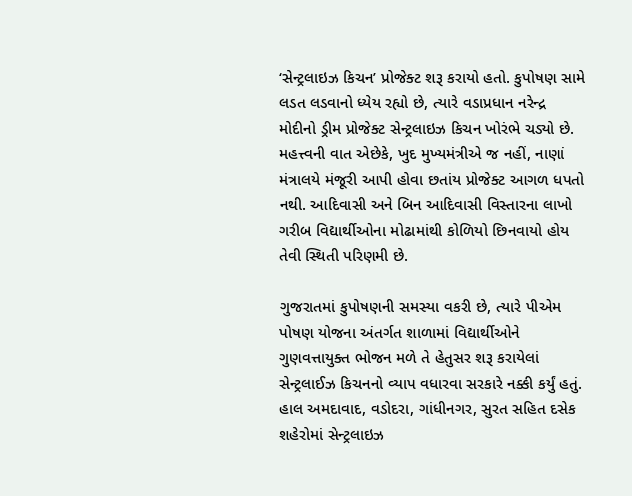‘સેન્ટ્રલાઇઝ કિચન’ પ્રોજેક્ટ શરૂ કરાયો હતો. કુપોષણ સામે લડત લડવાનો ધ્યેય રહ્યો છે, ત્યારે વડાપ્રધાન નરેન્દ્ર મોદીનો ડ્રીમ પ્રોજેક્ટ સેન્ટ્રલાઇઝ કિચન ખોરંભે ચડ્યો છે. મહત્ત્વની વાત એછેકે, ખુદ મુખ્યમંત્રીએ જ નહીં, નાણાં મંત્રાલયે મંજૂરી આપી હોવા છતાંય પ્રોજેક્ટ આગળ ધપતો નથી. આદિવાસી અને બિન આદિવાસી વિસ્તારના લાખો ગરીબ વિદ્યાર્થીઓના મોઢામાંથી કોળિયો છિનવાયો હોય તેવી સ્થિતી પરિણમી છે.

ગુજરાતમાં કુપોષણની સમસ્યા વકરી છે, ત્યારે પીએમ પોષણ યોજના અંતર્ગત શાળામાં વિદ્યાર્થીઓને ગુણવત્તાયુક્ત ભોજન મળે તે હેતુસર શરૂ કરાયેલાં સેન્ટ્રલાઈઝ કિચનનો વ્યાપ વધારવા સરકારે નક્કી કર્યું હતું. હાલ અમદાવાદ, વડોદરા, ગાંધીનગર, સુરત સહિત દસેક શહેરોમાં સેન્ટ્રલાઇઝ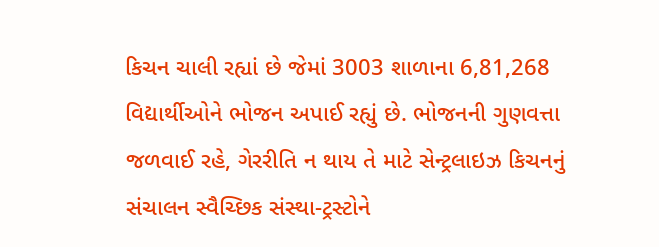કિચન ચાલી રહ્યાં છે જેમાં 3003 શાળાના 6,81,268 વિદ્યાર્થીઓને ભોજન અપાઈ રહ્યું છે. ભોજનની ગુણવત્તા જળવાઈ રહે, ગેરરીતિ ન થાય તે માટે સેન્ટ્રલાઇઝ કિચનનું સંચાલન સ્વૈચ્છિક સંસ્થા-ટ્રસ્ટોને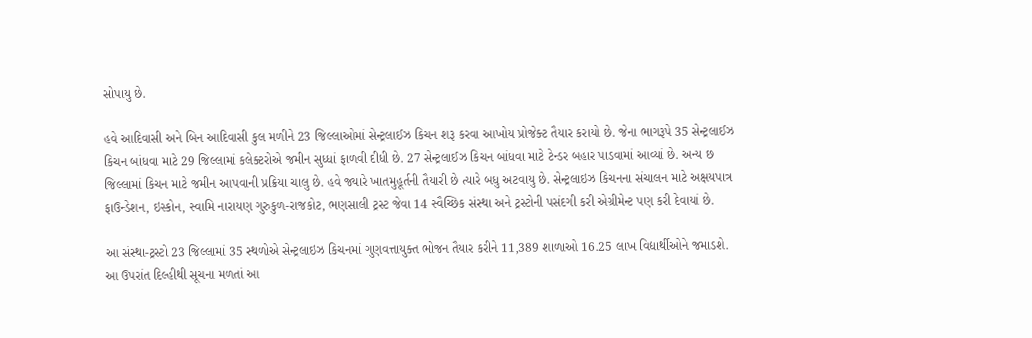સોપાયુ છે.

હવે આદિવાસી અને બિન આદિવાસી કુલ મળીને 23 જિલ્લાઓમાં સેન્ટ્રલાઈઝ કિચન શરૂ કરવા આખોય પ્રોજેક્ટ તૈયાર કરાયો છે. જેના ભાગરૂપે 35 સેન્ટ્રલાઈઝ કિચન બાંધવા માટે 29 જિલ્લામાં કલેક્ટરોએ જમીન સુધ્ધાં ફાળવી દીધી છે. 27 સેન્ટ્રલાઈઝ કિચન બાંધવા માટે ટેન્ડર બહાર પાડવામાં આવ્યાં છે. અન્ય છ જિલ્લામાં કિચન માટે જમીન આપવાની પ્રક્રિયા ચાલુ છે. હવે જ્યારે ખાતમુહૂર્તની તૈયારી છે ત્યારે બધુ અટવાયુ છે. સેન્ટ્રલાઇઝ કિચનના સંચાલન માટે અક્ષયપાત્ર ફાઉન્ડેશન, ઇસ્કોન, સ્વામિ નારાયણ ગુરુકુળ-રાજકોટ, ભણસાલી ટ્રસ્ટ જેવા 14 સ્વૈચ્છિક સંસ્થા અને ટ્રસ્ટોની પસંદગી કરી એગ્રીમેન્ટ પણ કરી દેવાયાં છે.

આ સંસ્થા-ટ્રસ્ટો 23 જિલ્લામાં 35 સ્થળોએ સેન્ટ્રલાઇઝ કિચનમાં ગુણવત્તાયુક્ત ભોજન તૈયાર કરીને 11,389 શાળાઓ 16.25 લાખ વિદ્યાર્થીઓને જમાડશે. આ ઉપરાંત દિલ્હીથી સૂચના મળતાં આ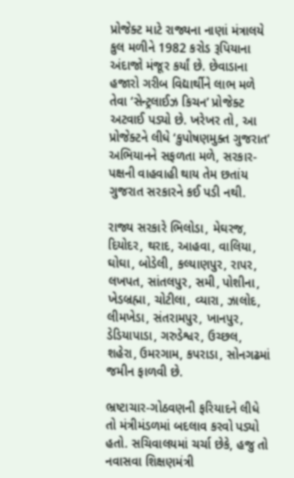પ્રોજેક્ટ માટે રાજ્યના નાણાં મંત્રાલયે કુલ મળીને 1982 કરોડ રૂપિયાના અંદાજો મંજૂર કર્યાં છે. છેવાડાના હજારો ગરીબ વિદ્યાર્થીને લાભ મળે તેવા ‘સેન્ટ્રલાઈઝ કિચન’ પ્રોજેક્ટ અટવાઈ પડ્યો છે. ખરેખર તો, આ પ્રોજેક્ટને લીધે ‘કુપોષણમુક્ત ગુજરાત’ અભિયાનને સફળતા મળે, સરકાર-પક્ષની વાહવાહી થાય તેમ છતાંય ગુજરાત સરકારને કઈ પડી નથી.

રાજ્ય સરકારે ભિલોડા, મેઘરજ, દિયોદર, થરાદ, આહવા, વાલિયા, ઘોઘા, બોડેલી, કલ્યાણપુર, રાપર, લખપત, સાંતલપુર, સમી, પોશીના, ખેડબ્રહ્મા, ચોટીલા, વ્યારા, ઝાલોદ, લીમખેડા, સંતરામપુર, ખાનપુર, ડેડિયાપાડા, ગરુડેશ્વર, ઉચ્છલ, શહેરા, ઉમરગામ, કપરાડા, સોનગઢમાં જમીન ફાળવી છે.

ભ્રષ્ટાચાર-ગોઠવણની ફરિયાદને લીધે તો મંત્રીમંડળમાં બદલાવ કરવો પડ્યો હતો. સચિવાલયમાં ચર્ચા છેકે, હજુ તો નવાસવા શિક્ષણમંત્રી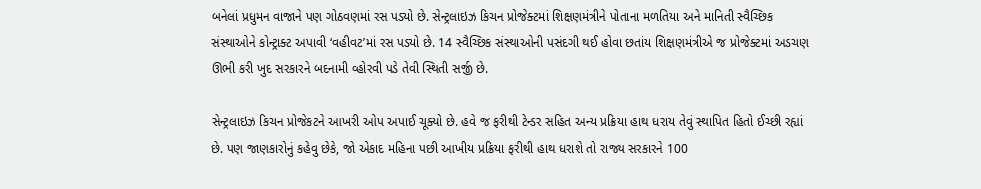બનેલાં પ્રધુમન વાજાને પણ ગોઠવણમાં રસ પડ્યો છે. સેન્ટ્રલાઇઝ કિચન પ્રોજેક્ટમાં શિક્ષણમંત્રીને પોતાના મળતિયા અને માનિતી સ્વૈચ્છિક સંસ્થાઓને કોન્ટ્રાક્ટ અપાવી ‘વહીવટ’માં રસ પડ્યો છે. 14 સ્વૈચ્છિક સંસ્થાઓની પસંદગી થઈ હોવા છતાંય શિક્ષણમંત્રીએ જ પ્રોજેક્ટમાં અડચણ ઊભી કરી ખુદ સરકારને બદનામી વ્હોરવી પડે તેવી સ્થિતી સર્જી છે.

સેન્ટ્રલાઇઝ કિચન પ્રોજેકટને આખરી ઓપ અપાઈ ચૂક્યો છે. હવે જ ફરીથી ટેન્ડર સહિત અન્ય પ્રક્રિયા હાથ ધરાય તેવું સ્થાપિત હિતો ઈચ્છી રહ્યાં છે. પણ જાણકારોનું કહેવુ છેકે, જો એકાદ મહિના પછી આખીય પ્રક્રિયા ફરીથી હાથ ધરાશે તો રાજ્ય સરકારને 100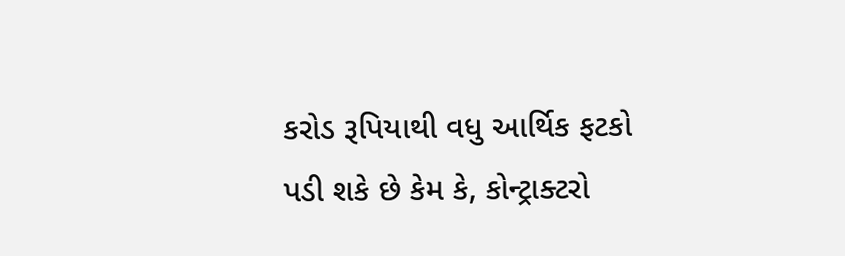કરોડ રૂપિયાથી વધુ આર્થિક ફટકો પડી શકે છે કેમ કે, કોન્ટ્રાક્ટરો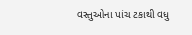વસ્તુઓના પાંચ ટકાથી વધુ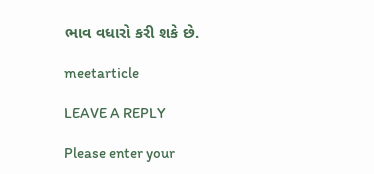ભાવ વધારો કરી શકે છે.

meetarticle

LEAVE A REPLY

Please enter your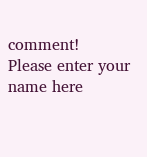comment!
Please enter your name here